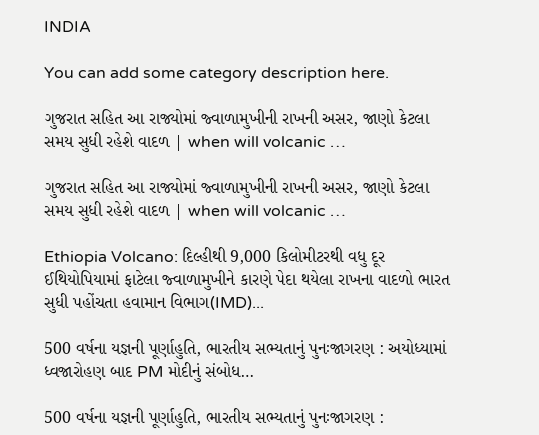INDIA

You can add some category description here.

ગુજરાત સહિત આ રાજ્યોમાં જ્વાળામુખીની રાખની અસર, જાણો કેટલા સમય સુધી રહેશે વાદળ | when will volcanic …

ગુજરાત સહિત આ રાજ્યોમાં જ્વાળામુખીની રાખની અસર, જાણો કેટલા સમય સુધી રહેશે વાદળ | when will volcanic …

Ethiopia Volcano: દિલ્હીથી 9,000 કિલોમીટરથી વધુ દૂર ઈથિયોપિયામાં ફાટેલા જ્વાળામુખીને કારણે પેદા થયેલા રાખના વાદળો ભારત સુધી પહોંચતા હવામાન વિભાગ(IMD)...

500 વર્ષના યજ્ઞની પૂર્ણાહુતિ, ભારતીય સભ્યતાનું પુનઃજાગરણ : અયોધ્યામાં ધ્વજારોહણ બાદ PM મોદીનું સંબોધ…

500 વર્ષના યજ્ઞની પૂર્ણાહુતિ, ભારતીય સભ્યતાનું પુનઃજાગરણ :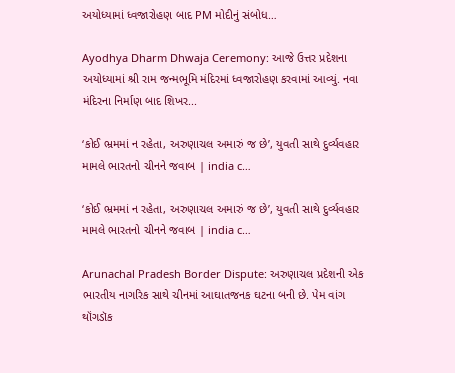અયોધ્યામાં ધ્વજારોહણ બાદ PM મોદીનું સંબોધ…

Ayodhya Dharm Dhwaja Ceremony: આજે ઉત્તર પ્રદેશના અયોધ્યામાં શ્રી રામ જન્મભૂમિ મંદિરમાં ધ્વજારોહણ કરવામાં આવ્યું. નવા મંદિરના નિર્માણ બાદ શિખર...

‘કોઈ ભ્રમમાં ન રહેતા, અરુણાચલ અમારું જ છે’, યુવતી સાથે દુર્વ્યવહાર મામલે ભારતનો ચીનને જવાબ | india c…

‘કોઈ ભ્રમમાં ન રહેતા, અરુણાચલ અમારું જ છે’, યુવતી સાથે દુર્વ્યવહાર મામલે ભારતનો ચીનને જવાબ | india c…

Arunachal Pradesh Border Dispute: અરુણાચલ પ્રદેશની એક ભારતીય નાગરિક સાથે ચીનમાં આઘાતજનક ઘટના બની છે. પેમ વાંગ થૉંગડૉક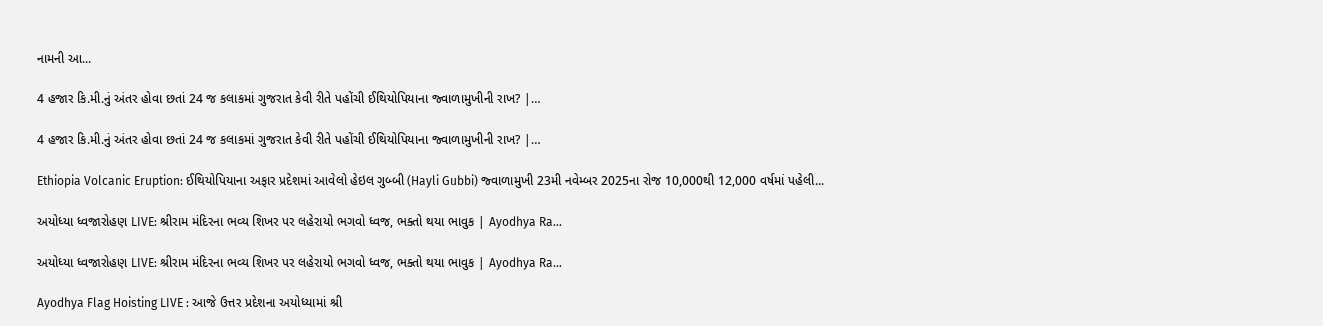નામની આ...

4 હજાર કિ.મી.નું અંતર હોવા છતાં 24 જ કલાકમાં ગુજરાત કેવી રીતે પહોંચી ઈથિયોપિયાના જ્વાળામુખીની રાખ? |…

4 હજાર કિ.મી.નું અંતર હોવા છતાં 24 જ કલાકમાં ગુજરાત કેવી રીતે પહોંચી ઈથિયોપિયાના જ્વાળામુખીની રાખ? |…

Ethiopia Volcanic Eruption: ઈથિયોપિયાના અફાર પ્રદેશમાં આવેલો હેઇલ ગુબ્બી (Hayli Gubbi) જ્વાળામુખી 23મી નવેમ્બર 2025ના રોજ 10,000થી 12,000 વર્ષમાં પહેલી...

અયોધ્યા ધ્વજારોહણ LIVE: શ્રીરામ મંદિરના ભવ્ય શિખર પર લહેરાયો ભગવો ધ્વજ, ભક્તો થયા ભાવુક | Ayodhya Ra…

અયોધ્યા ધ્વજારોહણ LIVE: શ્રીરામ મંદિરના ભવ્ય શિખર પર લહેરાયો ભગવો ધ્વજ, ભક્તો થયા ભાવુક | Ayodhya Ra…

Ayodhya Flag Hoisting LIVE : આજે ઉત્તર પ્રદેશના અયોધ્યામાં શ્રી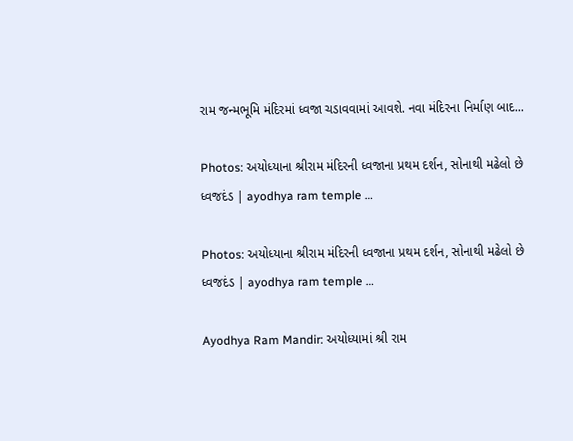રામ જન્મભૂમિ મંદિરમાં ધ્વજા ચડાવવામાં આવશે. નવા મંદિરના નિર્માણ બાદ...

Photos: અયોધ્યાના શ્રીરામ મંદિરની ધ્વજાના પ્રથમ દર્શન, સોનાથી મઢેલો છે ધ્વજદંડ | ayodhya ram temple …

Photos: અયોધ્યાના શ્રીરામ મંદિરની ધ્વજાના પ્રથમ દર્શન, સોનાથી મઢેલો છે ધ્વજદંડ | ayodhya ram temple …

Ayodhya Ram Mandir: અયોધ્યામાં શ્રી રામ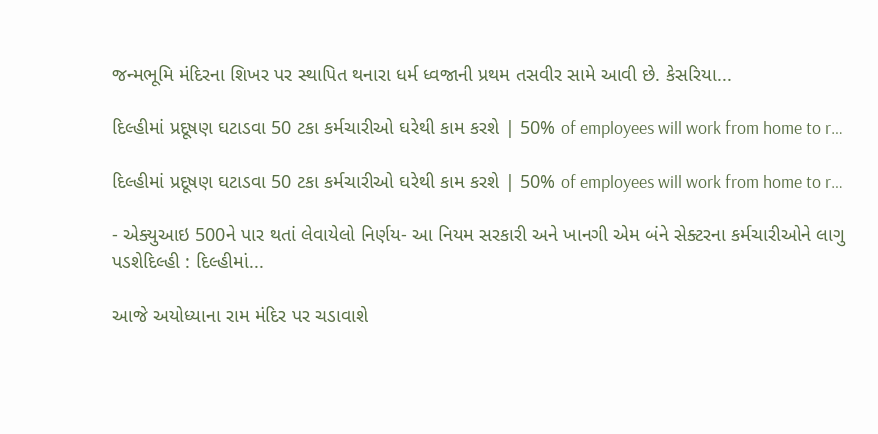જન્મભૂમિ મંદિરના શિખર પર સ્થાપિત થનારા ધર્મ ધ્વજાની પ્રથમ તસવીર સામે આવી છે. કેસરિયા...

દિલ્હીમાં પ્રદૂષણ ઘટાડવા 50 ટકા કર્મચારીઓ ઘરેથી કામ કરશે | 50% of employees will work from home to r…

દિલ્હીમાં પ્રદૂષણ ઘટાડવા 50 ટકા કર્મચારીઓ ઘરેથી કામ કરશે | 50% of employees will work from home to r…

- એક્યુઆઇ 500ને પાર થતાં લેવાયેલો નિર્ણય- આ નિયમ સરકારી અને ખાનગી એમ બંને સેક્ટરના કર્મચારીઓને લાગુ પડશેદિલ્હી : દિલ્હીમાં...

આજે અયોધ્યાના રામ મંદિર પર ચડાવાશે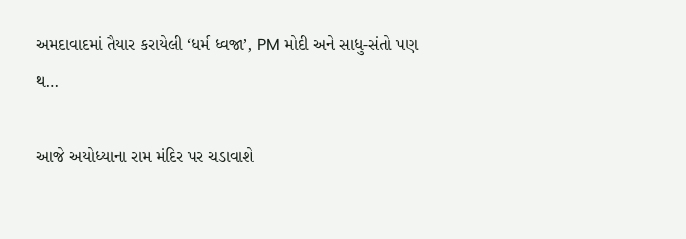અમદાવાદમાં તૈયાર કરાયેલી ‘ધર્મ ધ્વજા’, PM મોદી અને સાધુ-સંતો પણ થ…

આજે અયોધ્યાના રામ મંદિર પર ચડાવાશે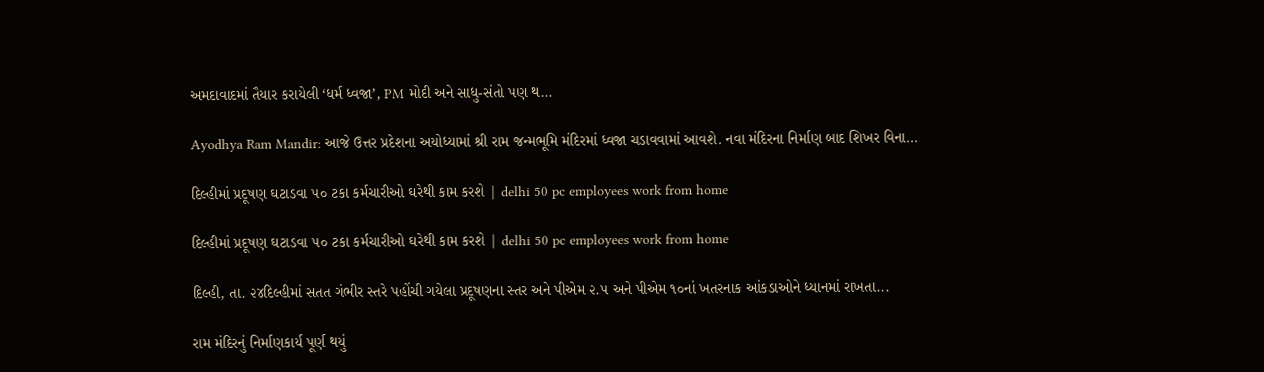અમદાવાદમાં તૈયાર કરાયેલી ‘ધર્મ ધ્વજા’, PM મોદી અને સાધુ-સંતો પણ થ…

Ayodhya Ram Mandir: આજે ઉત્તર પ્રદેશના અયોધ્યામાં શ્રી રામ જન્મભૂમિ મંદિરમાં ધ્વજા ચડાવવામાં આવશે. નવા મંદિરના નિર્માણ બાદ શિખર વિના...

દિલ્હીમાં પ્રદૂષણ ઘટાડવા ૫૦ ટકા કર્મચારીઓ ઘરેથી કામ કરશે | delhi 50 pc employees work from home

દિલ્હીમાં પ્રદૂષણ ઘટાડવા ૫૦ ટકા કર્મચારીઓ ઘરેથી કામ કરશે | delhi 50 pc employees work from home

દિલ્હી, તા. ૨૪દિલ્હીમાં સતત ગંભીર સ્તરે પહોંચી ગયેલા પ્રદૂષણના સ્તર અને પીએમ ૨.૫ અને પીએમ ૧૦નાં ખતરનાક આંકડાઓને ધ્યાનમાં રાખતા...

રામ મંદિરનું નિર્માણકાર્ય પૂર્ણ થયું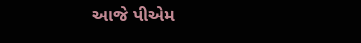આજે પીએમ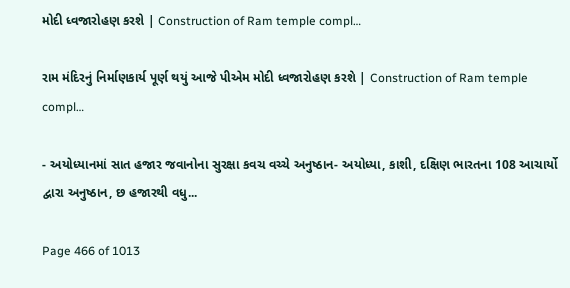મોદી ધ્વજારોહણ કરશે | Construction of Ram temple compl…

રામ મંદિરનું નિર્માણકાર્ય પૂર્ણ થયું આજે પીએમ મોદી ધ્વજારોહણ કરશે | Construction of Ram temple compl…

- અયોધ્યાનમાં સાત હજાર જવાનોના સુરક્ષા કવચ વચ્ચે અનુષ્ઠાન- અયોધ્યા, કાશી, દક્ષિણ ભારતના 108 આચાર્યો દ્વારા અનુષ્ઠાન, છ હજારથી વધુ...

Page 466 of 1013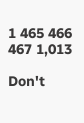1 465 466 467 1,013

Don't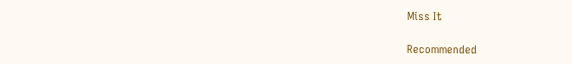Miss It

Recommended